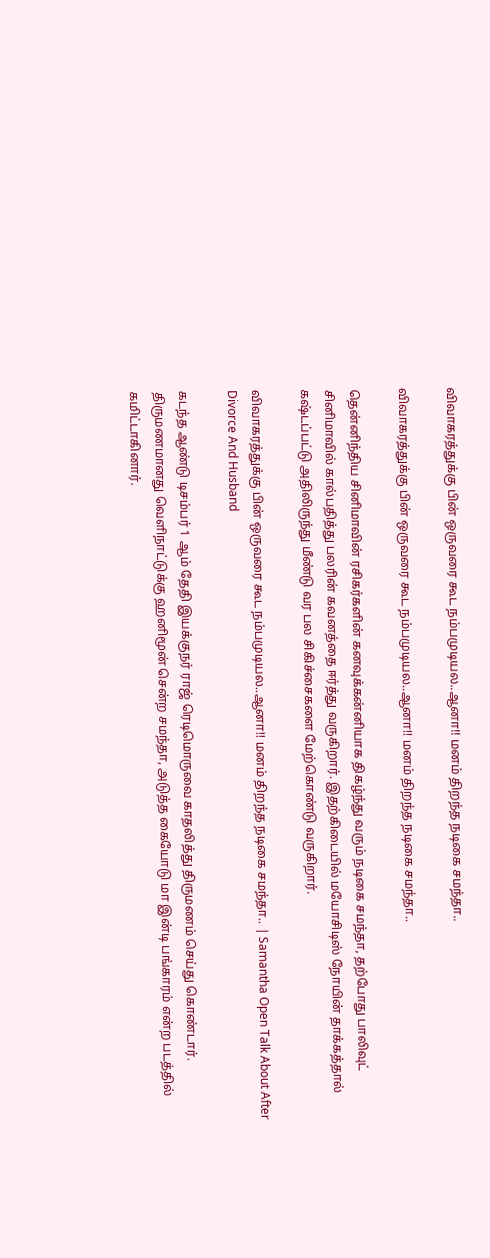விவாகரத்துக்கு பின் ஒருவரை கூட நம்பமுடியல..ஆனா!! மனம் திறந்த நடிகை சமந்தா..

விவாகரத்துக்கு பின் ஒருவரை கூட நம்பமுடியல..ஆனா!! மனம் திறந்த நடிகை சமந்தா..

தென்னிந்திய சினிமாவின் ரசிகர்களின் கனவுக்கன்னியாக திகழ்ந்து வரும் நடிகை சமந்தா, தற்போது பாலிவுட் சினிமாவில் கால்பதித்து பலரின் கவனத்தை ஈர்த்து வருகிறார். இதற்கிடையில் மயோசிடிஸ் நோயின் தாக்கத்தால் கஷ்டப்பட்டு அதிலிருந்து மீண்டு வர பல சிகிச்சைகளை மேற்கொண்டு வருகிறார்.

விவாகரத்துக்கு பின் ஒருவரை கூட நம்பமுடியல..ஆனா!! மனம் திறந்த நடிகை சமந்தா.. | Samantha Open Talk About After Divorce And Husband

கடந்த ஆண்டு டிசம்பர் 1 ஆம் தேதி இயக்குநர் ராஜ் ரெடிமொருவை காதலித்து திருமணம் செய்து கொண்டார். திருமணமானது வெளிநாட்டுக்கு ஹனிமூன் சென்ற சமந்தா, அடுத்த கையோடு மா இன்டி பங்காரம் என்ற படத்தில் கமிட்டாகினார்.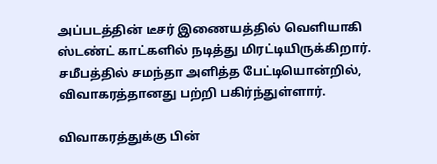அப்படத்தின் டீசர் இணையத்தில் வெளியாகி ஸ்டண்ட் காட்களில் நடித்து மிரட்டியிருக்கிறார். சமீபத்தில் சமந்தா அளித்த பேட்டியொன்றில், விவாகரத்தானது பற்றி பகிர்ந்துள்ளார்.

விவாகரத்துக்கு பின்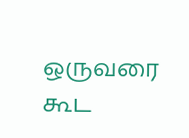ஒருவரை கூட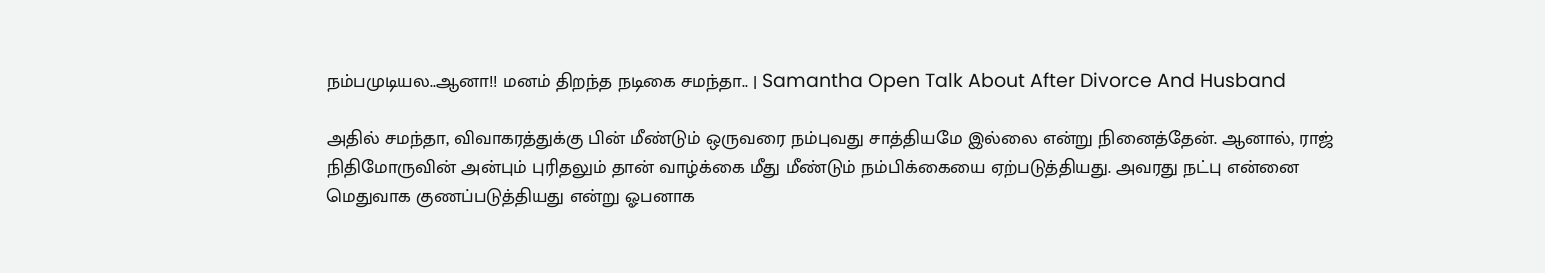நம்பமுடியல..ஆனா!! மனம் திறந்த நடிகை சமந்தா.. | Samantha Open Talk About After Divorce And Husband

அதில் சமந்தா, விவாகரத்துக்கு பின் மீண்டும் ஒருவரை நம்புவது சாத்தியமே இல்லை என்று நினைத்தேன். ஆனால், ராஜ் நிதிமோருவின் அன்பும் புரிதலும் தான் வாழ்க்கை மீது மீண்டும் நம்பிக்கையை ஏற்படுத்தியது. அவரது நட்பு என்னை மெதுவாக குணப்படுத்தியது என்று ஓபனாக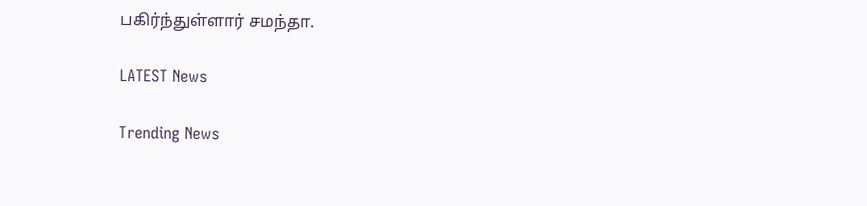பகிர்ந்துள்ளார் சமந்தா.

LATEST News

Trending News